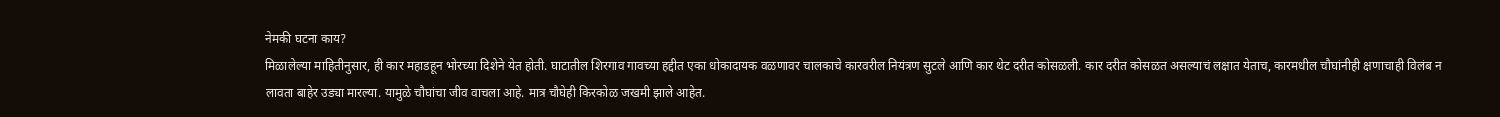नेमकी घटना काय?
मिळालेल्या माहितीनुसार, ही कार महाडहून भोरच्या दिशेने येत होती. घाटातील शिरगाव गावच्या हद्दीत एका धोकादायक वळणावर चालकाचे कारवरील नियंत्रण सुटले आणि कार थेट दरीत कोसळली. कार दरीत कोसळत असल्याचं लक्षात येताच, कारमधील चौघांनीही क्षणाचाही विलंब न लावता बाहेर उड्या मारल्या. यामुळे चौघांचा जीव वाचला आहे. मात्र चौघेही किरकोळ जखमी झाले आहेत.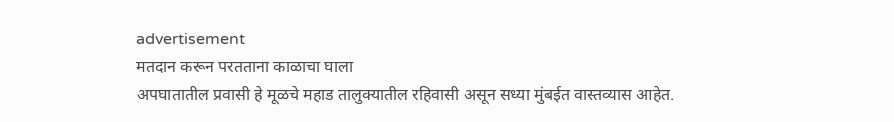advertisement
मतदान करून परतताना काळाचा घाला
अपघातातील प्रवासी हे मूळचे महाड तालुक्यातील रहिवासी असून सध्या मुंबईत वास्तव्यास आहेत.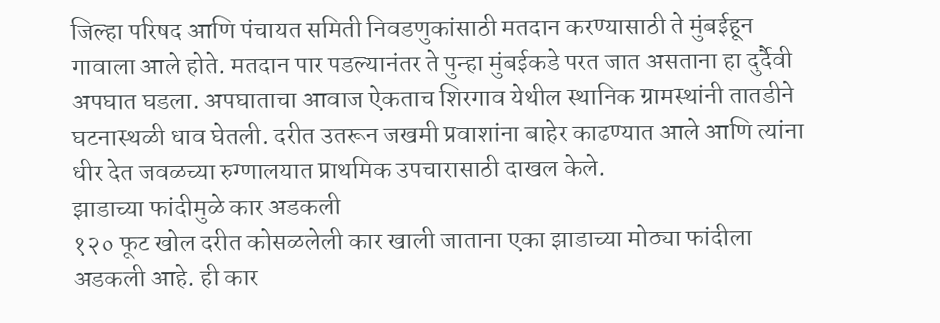जिल्हा परिषद आणि पंचायत समिती निवडणुकांसाठी मतदान करण्यासाठी ते मुंबईहून गावाला आले होते. मतदान पार पडल्यानंतर ते पुन्हा मुंबईकडे परत जात असताना हा दुर्दैवी अपघात घडला. अपघाताचा आवाज ऐकताच शिरगाव येथील स्थानिक ग्रामस्थांनी तातडीने घटनास्थळी धाव घेतली. दरीत उतरून जखमी प्रवाशांना बाहेर काढण्यात आले आणि त्यांना धीर देत जवळच्या रुग्णालयात प्राथमिक उपचारासाठी दाखल केले.
झाडाच्या फांदीमुळे कार अडकली
१२० फूट खोल दरीत कोसळलेली कार खाली जाताना एका झाडाच्या मोठ्या फांदीला अडकली आहे. ही कार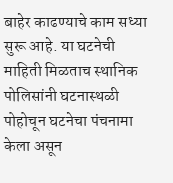बाहेर काढण्याचे काम सध्या सुरू आहे. या घटनेची माहिती मिळताच स्थानिक पोलिसांनी घटनास्थळी पोहोचून घटनेचा पंचनामा केला असून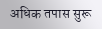अधिक तपास सुरू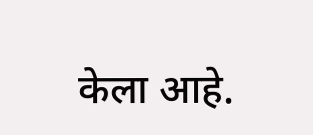केला आहे.